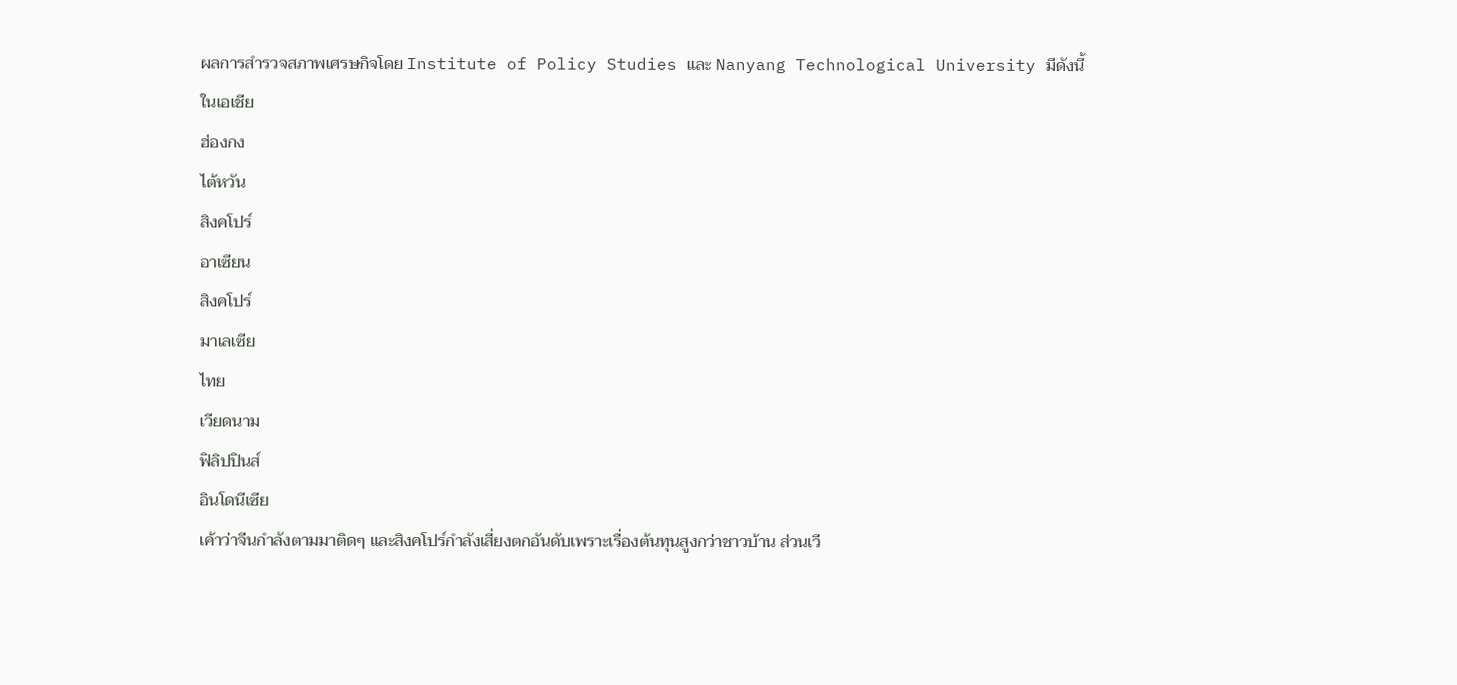ผลการสำรวจสภาพเศรษกิจโดย Institute of Policy Studies และ Nanyang Technological University มีดังนี้
ในเอเชีย
ฮ่องกง
ไต้หวัน
สิงคโปร์
อาเซียน
สิงคโปร์
มาเลเซีย
ไทย
เวียดนาม
ฟิลิปปินส์
อินโดนีเซีย
เค้าว่าจีนกำลังตามมาติดๆ และสิงคโปร์กำลังเสี่ยงตกอันดับเพราะเรื่องต้นทุนสูงกว่าชาวบ้าน ส่วนเวี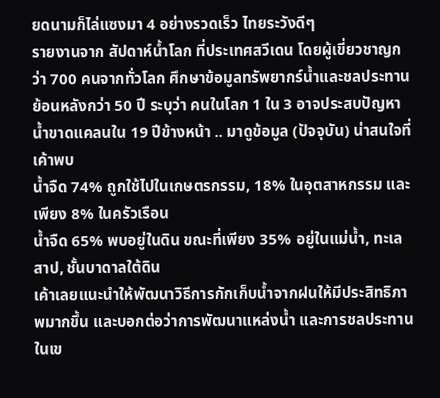ยดนามก็ไล่แซงมา 4 อย่างรวดเร็ว ไทยระวังดีๆ
รายงานจาก สัปดาห์น้ำโลก ที่ประเทศสวีเดน โดยผู้เขี่ยวชาญกว่า 700 คนจากทั่วโลก ศึกษาข้อมูลทรัพยากร์น้ำและชลประทานย้อนหลังกว่า 50 ปี ระบุว่า คนในโลก 1 ใน 3 อาจประสบปัญหาน้ำขาดแคลนใน 19 ปีข้างหน้า .. มาดูข้อมูล (ปัจจุบัน) น่าสนใจที่เค้าพบ
น้ำจืด 74% ถูกใช้ไปในเกษตรกรรม, 18% ในอุตสาหกรรม และเพียง 8% ในครัวเรือน
น้ำจืด 65% พบอยู่ในดิน ขณะที่เพียง 35% อยู่ในแม่น้ำ, ทะเลสาป, ชั้นบาดาลใต้ดิน
เค้าเลยแนะนำให้พัฒนาวิธีการกักเก็บน้ำจากฝนให้มีประสิทธิภาพมากขึ้น และบอกต่อว่าการพัฒนาแหล่งน้ำ และการชลประทานในเข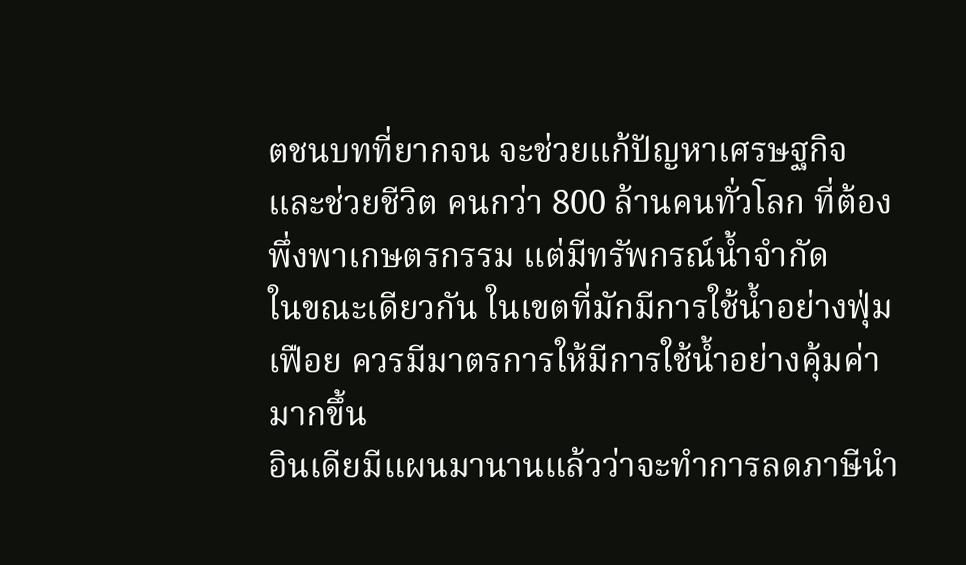ตชนบทที่ยากจน จะช่วยแก้ปัญหาเศรษฐกิจ และช่วยชีวิต คนกว่า 800 ล้านคนทั่วโลก ที่ต้องพึ่งพาเกษตรกรรม แต่มีทรัพกรณ์น้ำจำกัด
ในขณะเดียวกัน ในเขตที่มักมีการใช้น้ำอย่างฟุ่มเฟือย ควรมีมาตรการให้มีการใช้น้ำอย่างคุ้มค่ามากขึ้น
อินเดียมีแผนมานานแล้วว่าจะทำการลดภาษีนำ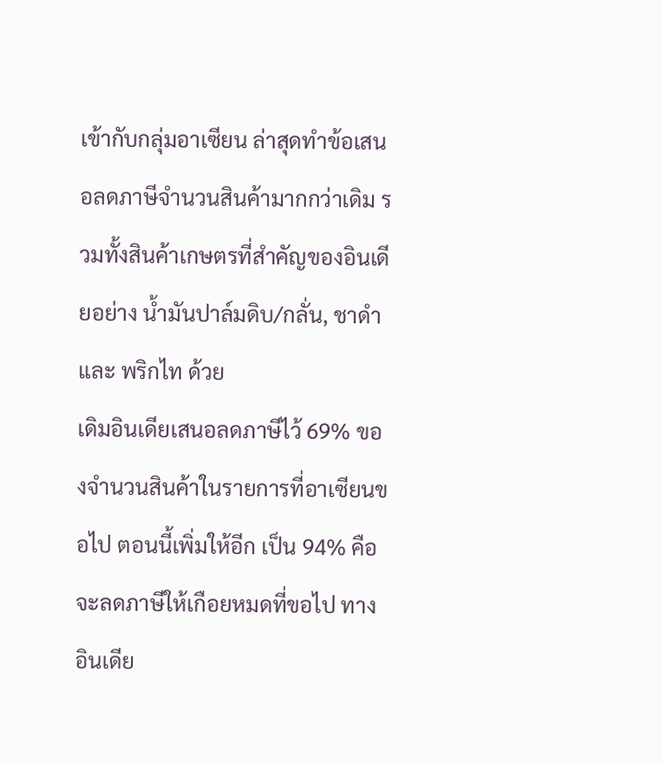เข้ากับกลุ่มอาเซียน ล่าสุดทำข้อเสนอลดภาษีจำนวนสินค้ามากกว่าเดิม รวมทั้งสินค้าเกษตรที่สำคัญของอินเดียอย่าง น้ำมันปาล์มดิบ/กลั่น, ชาดำ และ พริกไท ด้วย
เดิมอินเดียเสนอลดภาษีไว้ 69% ของจำนวนสินค้าในรายการที่อาเซียนขอไป ตอนนี้เพิ่มให้อีก เป็น 94% คือจะลดภาษีให้เกือยหมดที่ขอไป ทางอินเดีย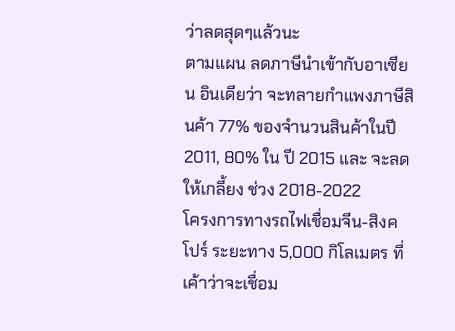ว่าลดสุดๆแล้วนะ
ตามแผน ลดภาษีนำเข้ากับอาเซียน อินเดียว่า จะทลายกำแพงภาษีสินค้า 77% ของจำนวนสินค้าในปี 2011, 80% ใน ปี 2015 และ จะลดให้เกลี้ยง ช่วง 2018-2022
โครงการทางรถไฟเชื่อมจีน-สิงคโปร์ ระยะทาง 5,000 กิโลเมตร ที่เค้าว่าจะเชื่อม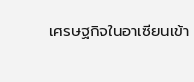เศรษฐกิจในอาเซียนเข้า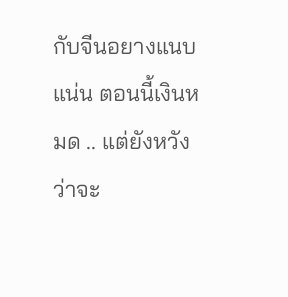กับจีนอยางแนบแน่น ตอนนี้เงินหมด .. แต่ยังหวังว่าจะ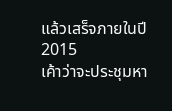แล้วเสร็จภายในปี 2015
เค้าว่าจะประชุมหา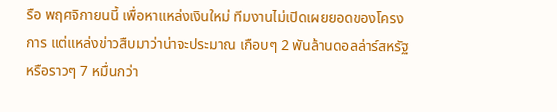รือ พฤศจิกายนนี้ เพื่อหาแหล่งเงินใหม่ ทีมงานไม่เปิดเผยยอดของโครงการ แต่แหล่งข่าวสืบมาว่าน่าจะประมาณ เกือบๆ 2 พันล้านดอลล่าร์สหรัฐ หรือราวๆ 7 หมื่นกว่า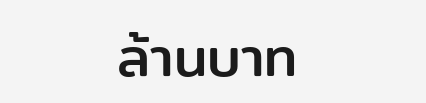ล้านบาท